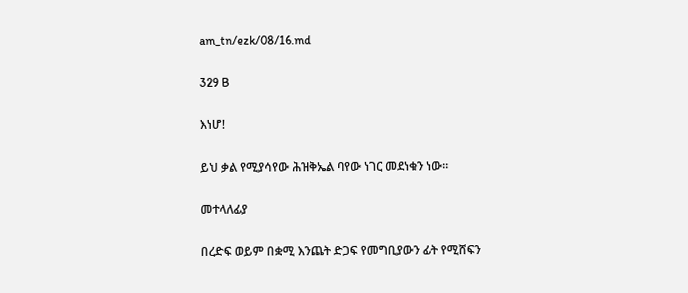am_tn/ezk/08/16.md

329 B

እነሆ!

ይህ ቃል የሚያሳየው ሕዝቅኤል ባየው ነገር መደነቁን ነው።

መተላለፊያ

በረድፍ ወይም በቋሚ እንጨት ድጋፍ የመግቢያውን ፊት የሚሸፍን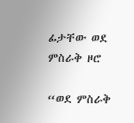ፊታቸው ወደ ምስራቅ ዞሮ

“ወደ ምስራቅ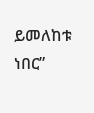ይመለከቱ ነበር”